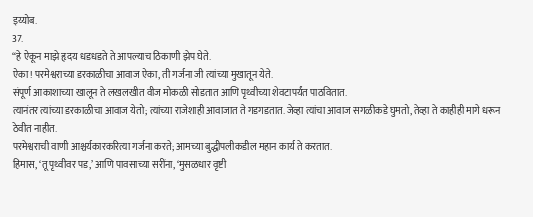इय्योब.
37.
“हे ऐकून माझे हृदय धडधडते ते आपल्याच ठिकाणी झेप घेते.
ऐका! परमेश्वराच्या डरकाळीचा आवाज ऐका, ती गर्जना जी त्यांच्या मुखातून येते.
संपूर्ण आकाशाच्या खालून ते लखलखीत वीज मोकळी सोडतात आणि पृथ्वीच्या शेवटापर्यंत पाठवितात.
त्यानंतर त्यांच्या डरकाळीचा आवाज येतो; त्यांच्या राजेशाही आवाजात ते गडगडतात. जेव्हा त्यांचा आवाज सगळीकडे घुमतो, तेव्हा ते काहीही मागे धरून ठेवीत नाहीत.
परमेश्वराची वाणी आश्चर्यकारकरित्या गर्जना करते; आमच्या बुद्धीपलीकडील महान कार्य ते करतात.
हिमास, ‘तू पृथ्वीवर पड,’ आणि पावसाच्या सरींना, ‘मुसळधार वृष्टी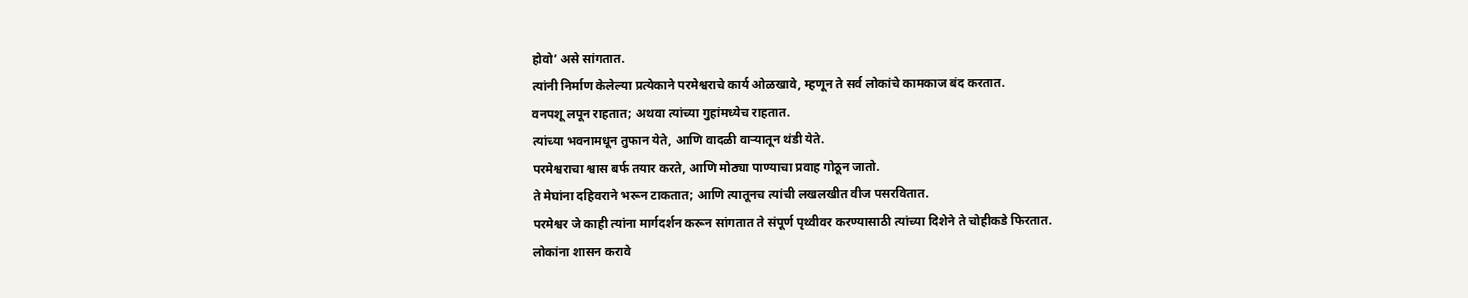होवो’ असे सांगतात.
त्यांनी निर्माण केलेल्या प्रत्येकाने परमेश्वराचे कार्य ओळखावे, म्हणून ते सर्व लोकांचे कामकाज बंद करतात.
वनपशू लपून राहतात; अथवा त्यांच्या गुहांमध्येच राहतात.
त्यांच्या भवनामधून तुफान येते, आणि वादळी वार्‍यातून थंडी येते.
परमेश्वराचा श्वास बर्फ तयार करते, आणि मोठ्या पाण्याचा प्रवाह गोठून जातो.
ते मेघांना दहिवराने भरून टाकतात; आणि त्यातूनच त्यांची लखलखीत वीज पसरवितात.
परमेश्वर जे काही त्यांना मार्गदर्शन करून सांगतात ते संपूर्ण पृथ्वीवर करण्यासाठी त्यांच्या दिशेने ते चोहीकडे फिरतात.
लोकांना शासन करावे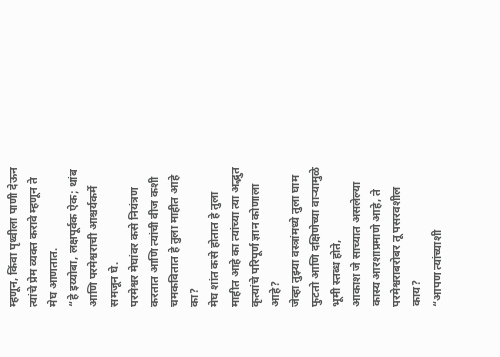म्हणून, किंवा पृथ्वीला पाणी देऊन त्यांचे प्रेम व्यक्त करावे म्हणून ते मेघ आणतात.
“हे इय्योबा, लक्षपूर्वक ऐक; थांब आणि परमेश्वराची आश्चर्यकर्मे समजून घे.
परमेश्वर मेघांवर कसे नियंत्रण करतात आणि त्यांची वीज कशी चमकवितात हे तुला माहीत आहे का?
मेघ शांत कसे होतात हे तुला माहीत आहे का त्यांच्या त्या अद्भुत कृत्यांचे परिपूर्ण ज्ञान कोणाला आहे?
जेव्हा तुझ्या वस्त्रांमध्ये तुला घाम फुटतो आणि दक्षिणेच्या वार्‍यामुळे भूमी स्तब्ध होते,
आकाश जे साच्यात असलेल्या कास्य आरशाप्रमाणे आहे, ते परमेश्वराबरोबर तू पसरवशील काय?
“आपण त्यांच्याशी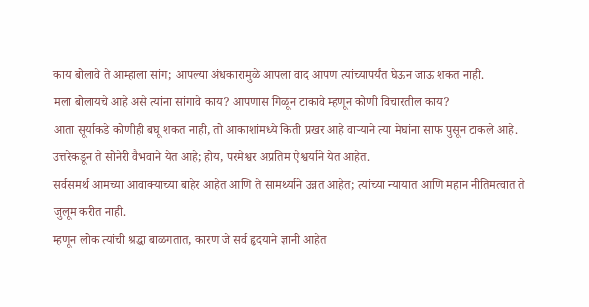काय बोलावे ते आम्हाला सांग; आपल्या अंधकारामुळे आपला वाद आपण त्यांच्यापर्यंत घेऊन जाऊ शकत नाही.
मला बोलायचे आहे असे त्यांना सांगावे काय? आपणास गिळून टाकावे म्हणून कोणी विचारतील काय?
आता सूर्याकडे कोणीही बघू शकत नाही, तो आकाशांमध्ये किती प्रखर आहे वार्‍याने त्या मेघांना साफ पुसून टाकले आहे.
उत्तरेकडून ते सोनेरी वैभवाने येत आहे; होय, परमेश्वर अप्रतिम ऐश्वर्याने येत आहेत.
सर्वसमर्थ आमच्या आवाक्याच्या बाहेर आहेत आणि ते सामर्थ्याने उन्नत आहेत; त्यांच्या न्यायात आणि महान नीतिमत्वात ते जुलूम करीत नाही.
म्हणून लोक त्यांची श्रद्धा बाळगतात, कारण जे सर्व हृदयाने ज्ञानी आहेत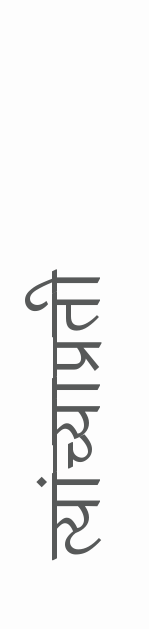त्यांच्याप्रती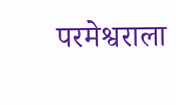परमेश्वराला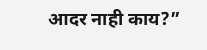आदर नाही काय?”